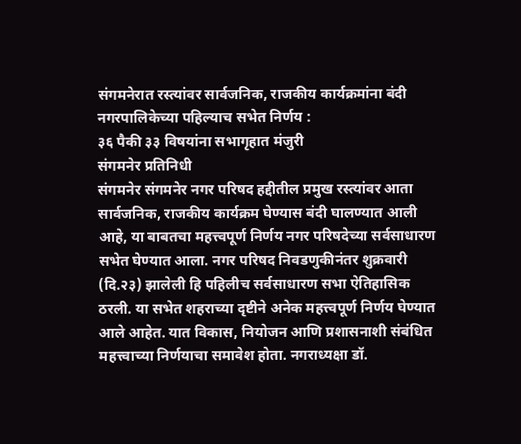संगमनेरात रस्त्यांवर सार्वजनिक, राजकीय कार्यक्रमांना बंदी नगरपालिकेच्या पहिल्याच सभेत निर्णय :
३६ पैकी ३३ विषयांना सभागृहात मंजुरी
संगमनेर प्रतिनिधी
संगमनेर संगमनेर नगर परिषद हद्दीतील प्रमुख रस्त्यांवर आता सार्वजनिक, राजकीय कार्यक्रम घेण्यास बंदी घालण्यात आली आहे, या बाबतचा महत्त्वपूर्ण निर्णय नगर परिषदेच्या सर्वसाधारण सभेत घेण्यात आला. नगर परिषद निवडणुकीनंतर शुक्रवारी (दि.२३) झालेली हि पहिलीच सर्वसाधारण सभा ऐतिहासिक ठरली. या सभेत शहराच्या दृष्टीने अनेक महत्त्वपूर्ण निर्णय घेण्यात आले आहेत. यात विकास, नियोजन आणि प्रशासनाशी संबंधित महत्त्वाच्या निर्णयाचा समावेश होता. नगराध्यक्षा डॉ.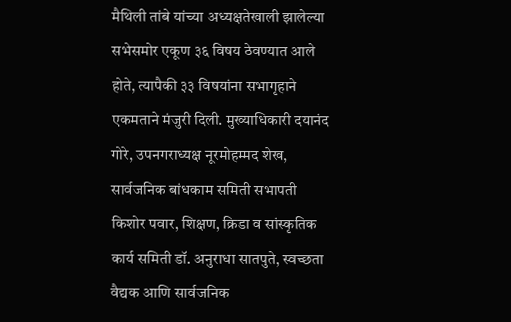मैथिली तांबे यांच्या अध्यक्षतेखाली झालेल्या सभेसमोर एकूण ३६ विषय ठेवण्यात आले होते, त्यापैकी ३३ विषयांना सभागृहाने एकमताने मंजुरी दिली. मुख्याधिकारी दयानंद गोरे, उपनगराध्यक्ष नूरमोहम्मद शेख, सार्वजनिक बांधकाम समिती सभापती किशोर पवार, शिक्षण, क्रिडा व सांस्कृतिक कार्य समिती डॉ. अनुराधा सातपुते, स्वच्छता वैद्यक आणि सार्वजनिक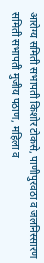आरोग्य समिती सभापती किशोर टोकसे, पाणीपुरवठा व जलनिस्सारण समिती सभापती मुजीय पठाण, महिला व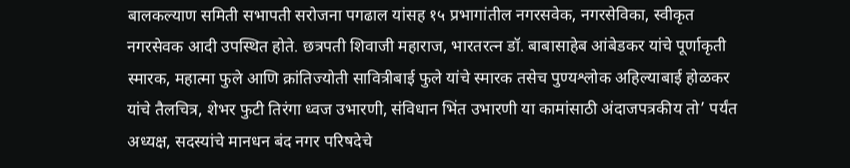बालकल्याण समिती सभापती सरोजना पगढाल यांसह १५ प्रभागांतील नगरसवेक, नगरसेविका, स्वीकृत नगरसेवक आदी उपस्थित होते. छत्रपती शिवाजी महाराज, भारतरत्न डॉ. बाबासाहेब आंबेडकर यांचे पूर्णाकृती स्मारक, महात्मा फुले आणि क्रांतिज्योती सावित्रीबाई फुले यांचे स्मारक तसेच पुण्यश्लोक अहिल्याबाई होळकर यांचे तैलचित्र, शेभर फुटी तिरंगा ध्वज उभारणी, संविधान भिंत उभारणी या कामांसाठी अंदाजपत्रकीय तो’ पर्यंत अध्यक्ष, सदस्यांचे मानधन बंद नगर परिषदेचे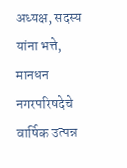अध्यक्ष, सदस्य यांना भत्ते, मानधन नगरपरिषदेचे वार्षिक उत्पन्न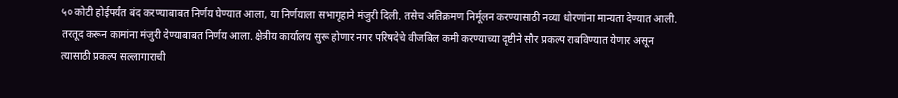५० कोटी होईपर्यंत बंद करण्याबाबत निर्णय घेण्यात आला, या निर्णयाला सभागृहाने मंजुरी दिली. तसेच अतिक्रमण निर्मूलन करण्यासाठी नव्या धोरणांना मान्यता देण्यात आली. तरतूद करून कामांना मंजुरी देण्याबाबत निर्णय आला. क्षेत्रीय कार्यालय सुरू होणार नगर परिषदेचे वीजबिल कमी करण्याच्या दृष्टीने सौर प्रकल्प राबविण्यात येणार असून त्यासाठी प्रकल्प सल्लागाराची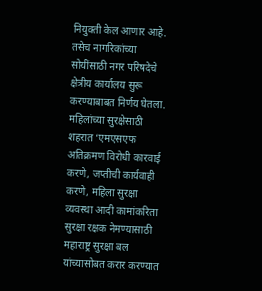नियुक्ती केल आणार आहे. तसेच नागरिकांच्या सोयींसाठी नगर परिषदेचे क्षेत्रीय कार्यालय सुरू करण्याबाबत निर्णय घेतला. महिलांच्या सुरक्षेसाठी शहरात ‘एमएसएफ अतिक्रमण विरोधी कारवाई करणे, जप्तीची कार्यवाही करणे, महिला सुरक्षा व्यवस्था आदी कामांकरिता सुरक्षा रक्षक नेमण्यासाठी महाराष्ट्र सुरक्षा बल यांच्यासोबत करार करण्यात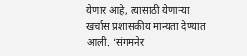येणार आहे, त्यासाठी येणाऱ्या खर्चास प्रशासकीय मान्यता देण्यात आली. ‘संगमनेर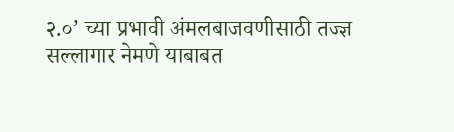२.०’ च्या प्रभावी अंमलबाजवणीसाठी तज्ज्ञ सल्लागार नेमणे याबाबत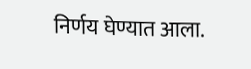निर्णय घेण्यात आला.